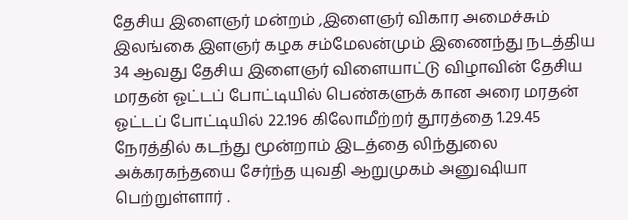தேசிய இளைஞர் மன்றம் ,இளைஞர் விகார அமைச்சும் இலங்கை இளஞர் கழக சம்மேலன்மும் இணைந்து நடத்திய 34 ஆவது தேசிய இளைஞர் விளையாட்டு விழாவின் தேசிய மரதன் ஓட்டப் போட்டியில் பெண்களுக் கான அரை மரதன் ஓட்டப் போட்டியில் 22.196 கிலோமீற்றர் தூரத்தை 1.29.45 நேரத்தில் கடந்து மூன்றாம் இடத்தை லிந்துலை அக்கரகந்தயை சேர்ந்த யுவதி ஆறுமுகம் அனுஷியா பெற்றுள்ளார் .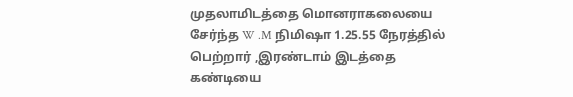முதலாமிடத்தை மொனராகலையை சேர்ந்த W .M நிமிஷா 1.25.55 நேரத்தில் பெற்றார் ,இரண்டாம் இடத்தை கண்டியை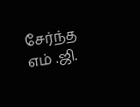சேர்ந்த எம் .ஜி.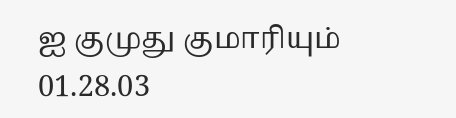ஐ குமுது குமாரியும் 01.28.03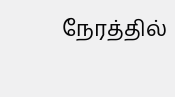நேரத்தில்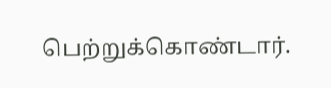பெற்றுக்கொண்டார்.